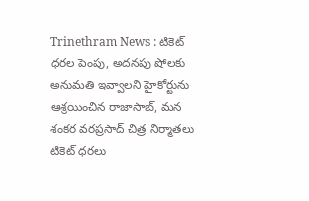Trinethram News : టికెట్ ధరల పెంపు, అదనపు షోలకు అనుమతి ఇవ్వాలని హైకోర్టును ఆశ్రయించిన రాజాసాబ్, మన శంకర వరప్రసాద్ చిత్ర నిర్మాతలు
టికెట్ ధరలు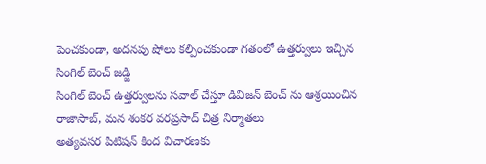పెంచకుండా, అదనపు షోలు కల్పించకుండా గతంలో ఉత్తర్వులు ఇచ్చిన సింగిల్ బెంచ్ జడ్జి
సింగిల్ బెంచ్ ఉత్తర్వులను సవాల్ చేస్తూ డివిజన్ బెంచ్ ను ఆశ్రయించిన రాజాసాబ్, మన శంకర వరప్రసాద్ చిత్ర నిర్మాతలు
అత్యవసర పిటిషన్ కింద విచారణకు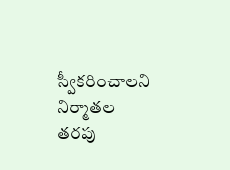స్వీకరించాలని నిర్మాతల తరపు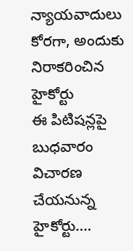న్యాయవాదులు కోరగా, అందుకు నిరాకరించిన హైకోర్టు
ఈ పిటిషన్లపై బుధవారం విచారణ చేయనున్న హైకోర్టు….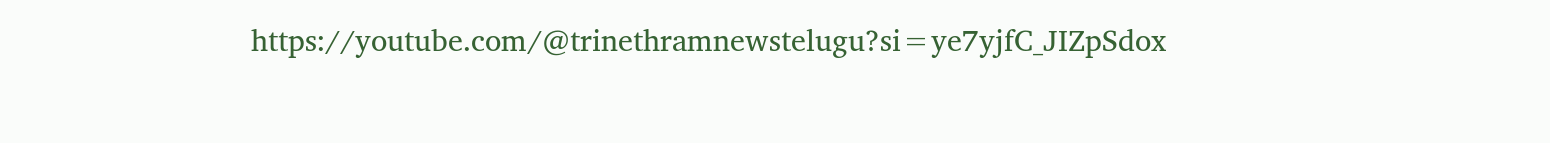https://youtube.com/@trinethramnewstelugu?si=ye7yjfC_JIZpSdox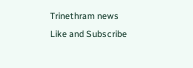Trinethram news
Like and Subscribe